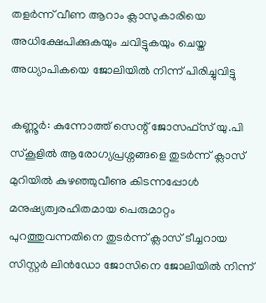തളർന്ന് വീണ ആറാം ക്ലാസുകാരിയെ അധിക്ഷേപിക്കുകയും ചവിട്ടുകയും ചെയ്ത അധ്യാപികയെ ജോലിയിൽ നിന്ന് പിരിച്ചുവിട്ടു

കണ്ണൂർ: കുന്നോത്ത് സെന്റ് ജോസഫ്സ് യു.പി സ്കൂളിൽ ആരോഗ്യപ്രശ്നങ്ങളെ തുടർന്ന് ക്ലാസ് മുറിയിൽ കുഴഞ്ഞുവീണു കിടന്നപ്പോൾ മനുഷ്യത്വരഹിതമായ പെരുമാറ്റം പുറത്തുവന്നതിനെ തുടർന്ന് ക്ലാസ് ടീച്ചറായ സിസ്റ്റർ ലിൻഡോ ജോസിനെ ജോലിയിൽ നിന്ന്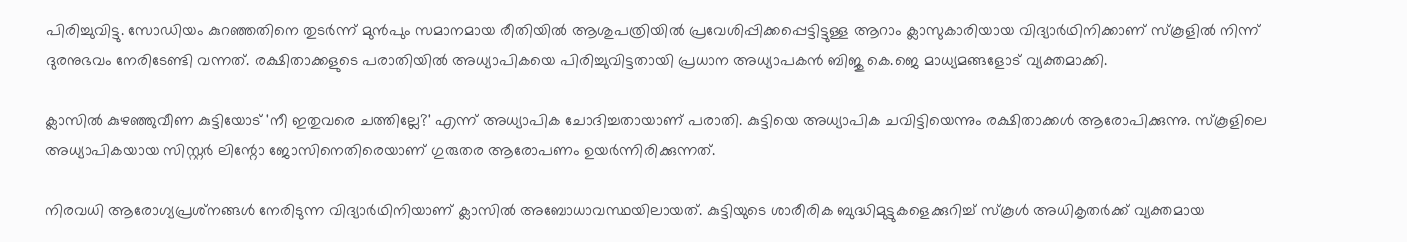പിരിച്ചുവിട്ടു. സോഡിയം കുറഞ്ഞതിനെ തുടർന്ന് മുൻപും സമാനമായ രീതിയിൽ ആശുപത്രിയിൽ പ്രവേശിപ്പിക്കപ്പെട്ടിട്ടുള്ള ആറാം ക്ലാസുകാരിയായ വിദ്യാർഥിനിക്കാണ് സ്കൂളിൽ നിന്ന് ദുരനുഭവം നേരിടേണ്ടി വന്നത്. രക്ഷിതാക്കളുടെ പരാതിയിൽ അധ്യാപികയെ പിരിച്ചുവിട്ടതായി പ്രധാന അധ്യാപകൻ ബിജു കെ.ജെ മാധ്യമങ്ങളോട് വ്യക്തമാക്കി.

ക്ലാസിൽ കുഴഞ്ഞുവീണ കുട്ടിയോട് 'നീ ഇതുവരെ ചത്തില്ലേ?' എന്ന് അധ്യാപിക ചോദിച്ചതായാണ് പരാതി. കുട്ടിയെ അധ്യാപിക ചവിട്ടിയെന്നും രക്ഷിതാക്കൾ ആരോപിക്കുന്നു. സ്‌കൂളിലെ അധ്യാപികയായ സിസ്റ്റർ ലിന്റോ ജോസിനെതിരെയാണ് ഗുരുതര ആരോപണം ഉയർന്നിരിക്കുന്നത്.

നിരവധി ആരോഗ്യപ്രശ്‌നങ്ങൾ നേരിടുന്ന വിദ്യാർഥിനിയാണ് ക്ലാസിൽ അബോധാവസ്ഥയിലായത്. കുട്ടിയുടെ ശാരീരിക ബുദ്ധിമുട്ടുകളെക്കുറിച്ച് സ്‌കൂൾ അധികൃതർക്ക് വ്യക്തമായ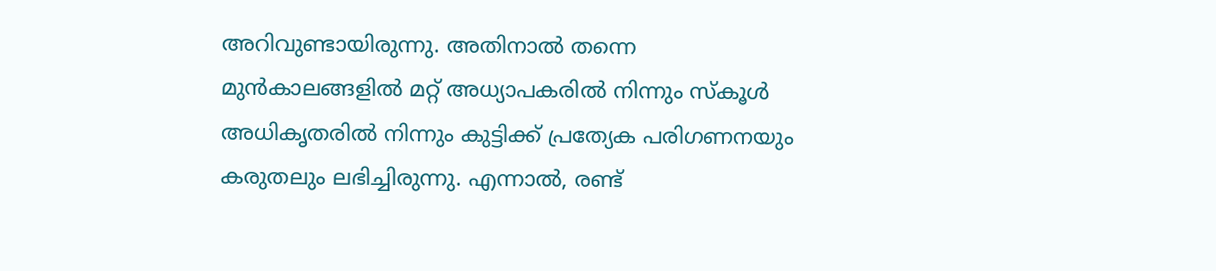അറിവുണ്ടായിരുന്നു. അതിനാൽ തന്നെ മുൻകാലങ്ങളിൽ മറ്റ് അധ്യാപകരിൽ നിന്നും സ്കൂൾ അധികൃതരിൽ നിന്നും കുട്ടിക്ക് പ്രത്യേക പരിഗണനയും കരുതലും ലഭിച്ചിരുന്നു. എന്നാൽ, രണ്ട്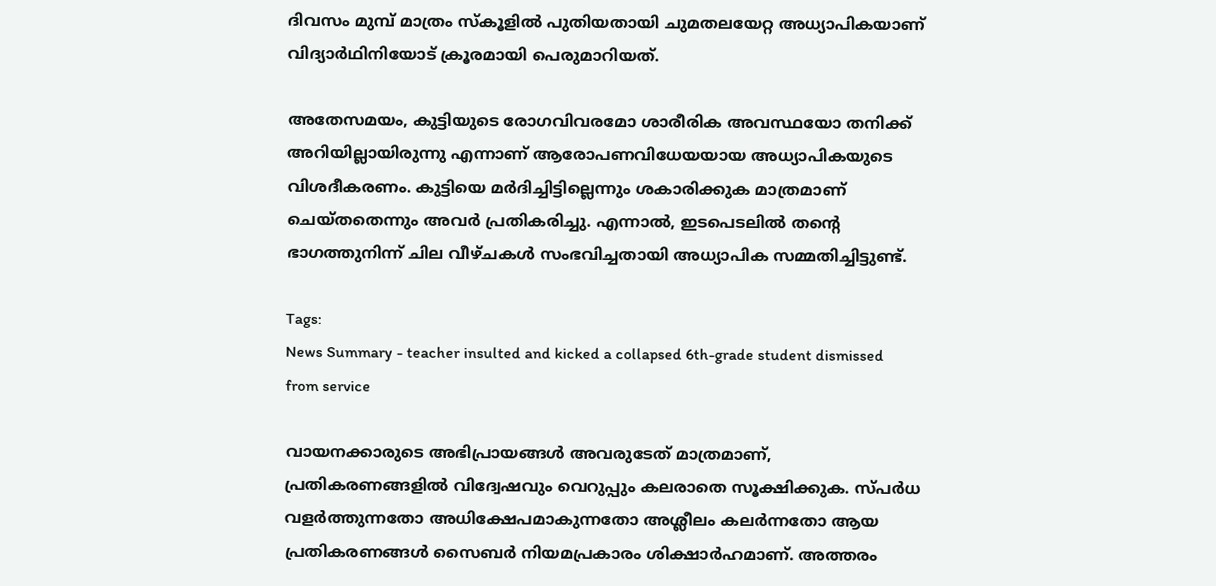ദിവസം മുമ്പ് മാത്രം സ്‌കൂളിൽ പുതിയതായി ചുമതലയേറ്റ അധ്യാപികയാണ് വിദ്യാർഥിനിയോട് ക്രൂരമായി പെരുമാറിയത്.

അതേസമയം, കുട്ടിയുടെ രോഗവിവരമോ ശാരീരിക അവസ്ഥയോ തനിക്ക് അറിയില്ലായിരുന്നു എന്നാണ് ആരോപണവിധേയയായ അധ്യാപികയുടെ വിശദീകരണം. കുട്ടിയെ മർദിച്ചിട്ടില്ലെന്നും ശകാരിക്കുക മാത്രമാണ് ചെയ്തതെന്നും അവർ പ്രതികരിച്ചു. എന്നാൽ, ഇടപെടലിൽ തന്റെ ഭാഗത്തുനിന്ന് ചില വീഴ്ചകൾ സംഭവിച്ചതായി അധ്യാപിക സമ്മതിച്ചിട്ടുണ്ട്.

Tags:
News Summary - teacher insulted and kicked a collapsed 6th-grade student dismissed from service

വായനക്കാരുടെ അഭിപ്രായങ്ങള്‍ അവരുടേത് മാത്രമാണ്, പ്രതികരണങ്ങളിൽ വിദ്വേഷവും വെറുപ്പും കലരാതെ സൂക്ഷിക്കുക. സ്പർധ വളർത്തുന്നതോ അധിക്ഷേപമാകുന്നതോ അശ്ലീലം കലർന്നതോ ആയ പ്രതികരണങ്ങൾ സൈബർ നിയമപ്രകാരം ശിക്ഷാർഹമാണ്. അത്തരം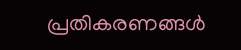പ്രതികരണങ്ങൾ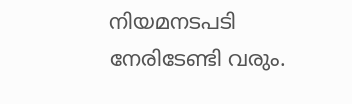നിയമനടപടി നേരിടേണ്ടി വരും.